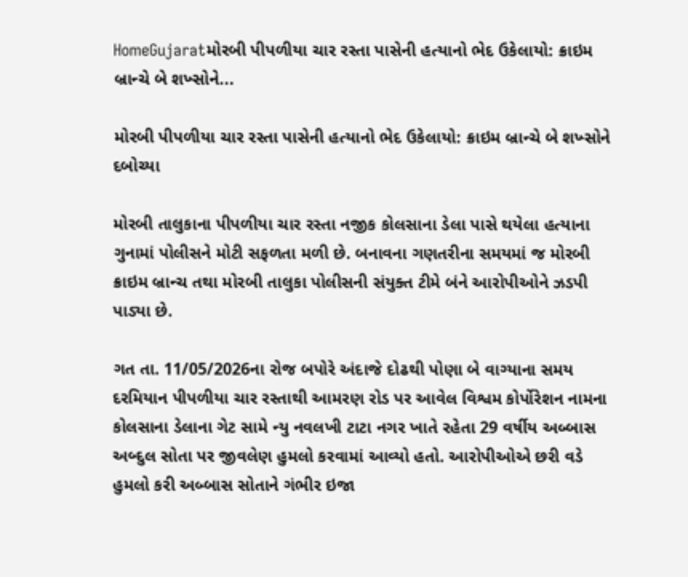HomeGujaratમોરબી પીપળીયા ચાર રસ્તા પાસેની હત્યાનો ભેદ ઉકેલાયો: ક્રાઇમ બ્રાન્ચે બે શખ્સોને...

મોરબી પીપળીયા ચાર રસ્તા પાસેની હત્યાનો ભેદ ઉકેલાયો: ક્રાઇમ બ્રાન્ચે બે શખ્સોને દબોચ્યા

મોરબી તાલુકાના પીપળીયા ચાર રસ્તા નજીક કોલસાના ડેલા પાસે થયેલા હત્યાના ગુનામાં પોલીસને મોટી સફળતા મળી છે. બનાવના ગણતરીના સમયમાં જ મોરબી ક્રાઇમ બ્રાન્ચ તથા મોરબી તાલુકા પોલીસની સંયુક્ત ટીમે બંને આરોપીઓને ઝડપી પાડ્યા છે.

ગત તા. 11/05/2026ના રોજ બપોરે અંદાજે દોઢથી પોણા બે વાગ્યાના સમય દરમિયાન પીપળીયા ચાર રસ્તાથી આમરણ રોડ પર આવેલ વિશ્વમ કોર્પોરેશન નામના કોલસાના ડેલાના ગેટ સામે ન્યુ નવલખી ટાટા નગર ખાતે રહેતા 29 વર્ષીય અબ્બાસ અબ્દુલ સોતા પર જીવલેણ હુમલો કરવામાં આવ્યો હતો. આરોપીઓએ છરી વડે હુમલો કરી અબ્બાસ સોતાને ગંભીર ઇજા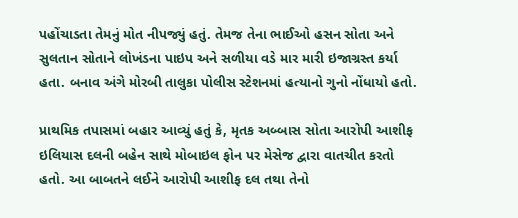પહોંચાડતા તેમનું મોત નીપજ્યું હતું. તેમજ તેના ભાઈઓ હસન સોતા અને સુલતાન સોતાને લોખંડના પાઇપ અને સળીયા વડે માર મારી ઇજાગ્રસ્ત કર્યા હતા. બનાવ અંગે મોરબી તાલુકા પોલીસ સ્ટેશનમાં હત્યાનો ગુનો નોંધાયો હતો.

પ્રાથમિક તપાસમાં બહાર આવ્યું હતું કે, મૃતક અબ્બાસ સોતા આરોપી આશીફ ઇલિયાસ દલની બહેન સાથે મોબાઇલ ફોન પર મેસેજ દ્વારા વાતચીત કરતો હતો. આ બાબતને લઈને આરોપી આશીફ દલ તથા તેનો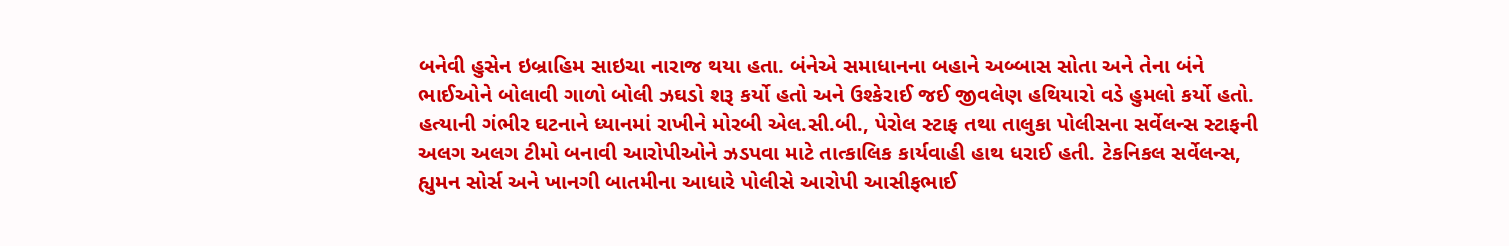બનેવી હુસેન ઇબ્રાહિમ સાઇચા નારાજ થયા હતા. બંનેએ સમાધાનના બહાને અબ્બાસ સોતા અને તેના બંને ભાઈઓને બોલાવી ગાળો બોલી ઝઘડો શરૂ કર્યો હતો અને ઉશ્કેરાઈ જઈ જીવલેણ હથિયારો વડે હુમલો કર્યો હતો. હત્યાની ગંભીર ઘટનાને ધ્યાનમાં રાખીને મોરબી એલ.સી.બી., પેરોલ સ્ટાફ તથા તાલુકા પોલીસના સર્વેલન્સ સ્ટાફની અલગ અલગ ટીમો બનાવી આરોપીઓને ઝડપવા માટે તાત્કાલિક કાર્યવાહી હાથ ધરાઈ હતી. ટેકનિકલ સર્વેલન્સ, હ્યુમન સોર્સ અને ખાનગી બાતમીના આધારે પોલીસે આરોપી આસીફભાઈ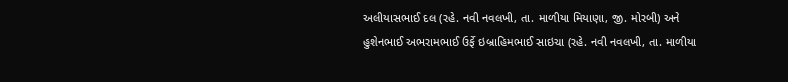અલીયાસભાઈ દલ (રહે. નવી નવલખી, તા. માળીયા મિયાણા, જી. મોરબી) અને હુશેનભાઈ અભરામભાઈ ઉર્ફે ઇબ્રાહિમભાઈ સાઇચા (રહે. નવી નવલખી, તા. માળીયા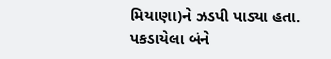મિયાણા)ને ઝડપી પાડ્યા હતા. પકડાયેલા બંને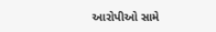આરોપીઓ સામે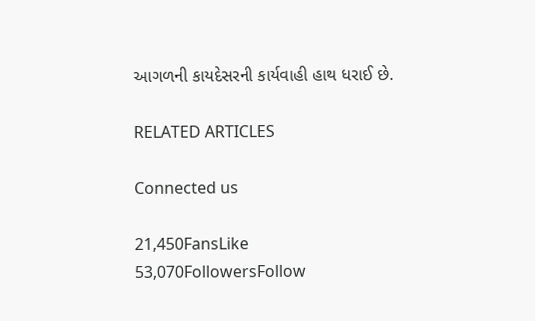આગળની કાયદેસરની કાર્યવાહી હાથ ધરાઈ છે.

RELATED ARTICLES

Connected us

21,450FansLike
53,070FollowersFollow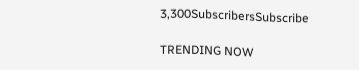3,300SubscribersSubscribe

TRENDING NOW